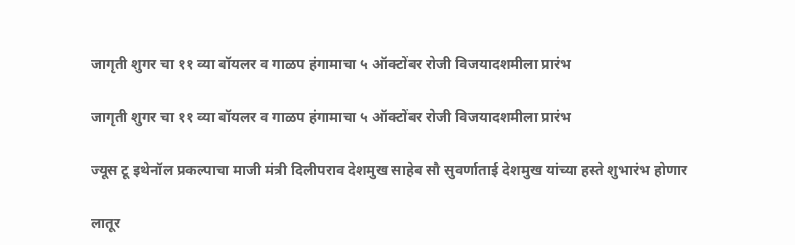जागृती शुगर चा ११ व्या बॉयलर व गाळप हंगामाचा ५ ऑक्टोंबर रोजी विजयादशमीला प्रारंभ

जागृती शुगर चा ११ व्या बॉयलर व गाळप हंगामाचा ५ ऑक्टोंबर रोजी विजयादशमीला प्रारंभ

ज्यूस टू इथेनॉल प्रकल्पाचा माजी मंत्री दिलीपराव देशमुख साहेब सौ सुवर्णाताई देशमुख यांच्या हस्ते शुभारंभ होणार

लातूर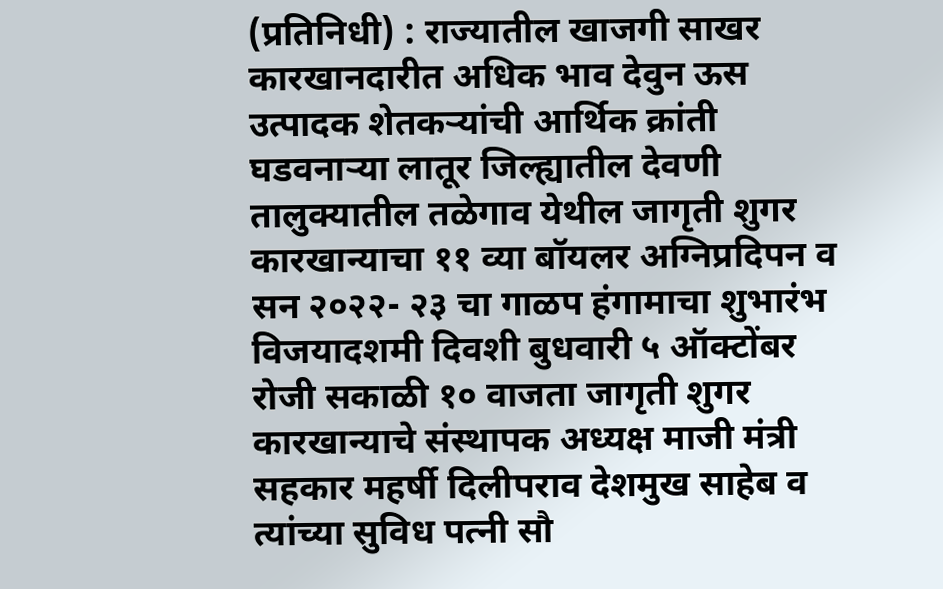(प्रतिनिधी) : राज्यातील खाजगी साखर कारखानदारीत अधिक भाव देवुन ऊस उत्पादक शेतकऱ्यांची आर्थिक क्रांती घडवनाऱ्या लातूर जिल्ह्यातील देवणी तालुक्यातील तळेगाव येथील जागृती शुगर कारखान्याचा ११ व्या बॉयलर अग्निप्रदिपन व सन २०२२- २३ चा गाळप हंगामाचा शुभारंभ विजयादशमी दिवशी बुधवारी ५ ऑक्टोंबर रोजी सकाळी १० वाजता जागृती शुगर कारखान्याचे संस्थापक अध्यक्ष माजी मंत्री सहकार महर्षी दिलीपराव देशमुख साहेब व त्यांच्या सुविध पत्नी सौ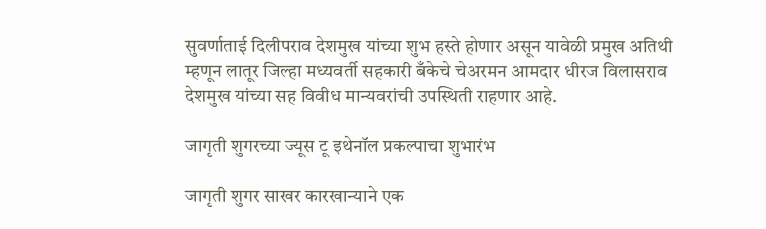सुवर्णाताई दिलीपराव देशमुख यांच्या शुभ हस्ते होणार असून यावेळी प्रमुख अतिथी म्हणून लातूर जिल्हा मध्यवर्ती सहकारी बँकेचे चेअरमन आमदार धीरज विलासराव देशमुख यांच्या सह विवीध मान्यवरांची उपस्थिती राहणार आहे.

जागृती शुगरच्या ज्यूस टू इथेनॉल प्रकल्पाचा शुभारंभ

जागृती शुगर साखर कारखान्याने एक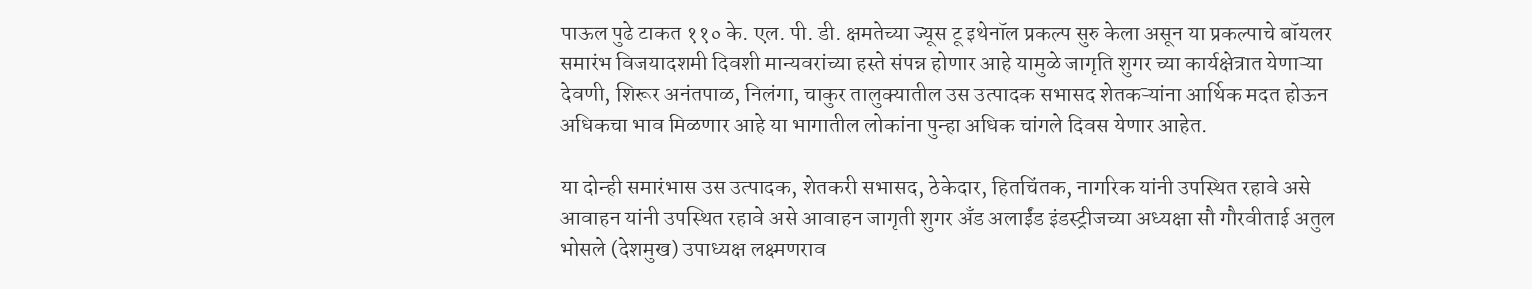पाऊल पुढे टाकत ११० के. एल. पी. डी. क्षमतेच्या ज्यूस टू इथेनॉल प्रकल्प सुरु केला असून या प्रकल्पाचे बॉयलर समारंभ विजयादशमी दिवशी मान्यवरांच्या हस्ते संपन्न होणार आहे यामुळे जागृति शुगर च्या कार्यक्षेत्रात येणाऱ्या देवणी, शिरूर अनंतपाळ, निलंगा, चाकुर तालुक्यातील उस उत्पादक सभासद शेतकऱ्यांना आर्थिक मदत होऊन अधिकचा भाव मिळणार आहे या भागातील लोकांना पुन्हा अधिक चांगले दिवस येणार आहेत.

या दोन्ही समारंभास उस उत्पादक, शेतकरी सभासद, ठेकेदार, हितचिंतक, नागरिक यांनी उपस्थित रहावे असे आवाहन यांनी उपस्थित रहावे असे आवाहन जागृती शुगर अँड अलाईंड इंडस्ट्रीजच्या अध्यक्षा सौ गौरवीताई अतुल भोसले (देशमुख) उपाध्यक्ष लक्ष्मणराव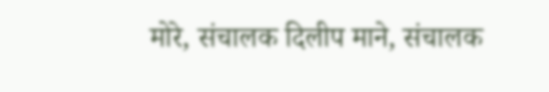मोरे, संचालक दिलीप माने, संचालक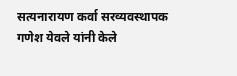सत्यनारायण कर्वा सरव्यवस्थापक गणेश येवले यांनी केले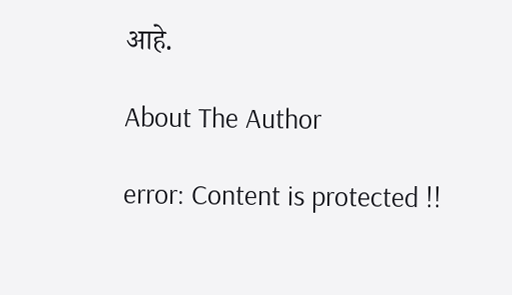आहे.

About The Author

error: Content is protected !!